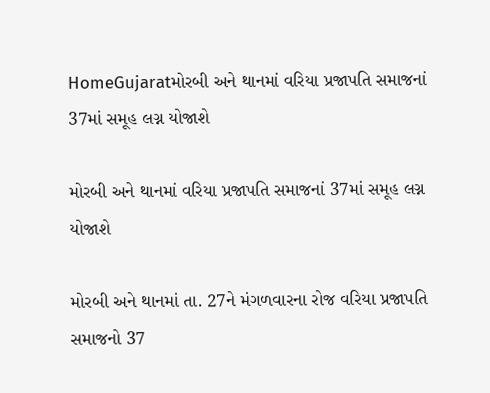HomeGujaratમોરબી અને થાનમાં વરિયા પ્રજાપતિ સમાજનાં 37માં સમૂહ લગ્ન યોજાશે

મોરબી અને થાનમાં વરિયા પ્રજાપતિ સમાજનાં 37માં સમૂહ લગ્ન યોજાશે

મોરબી અને થાનમાં તા. 27ને મંગળવારના રોજ વરિયા પ્રજાપતિ સમાજનો 37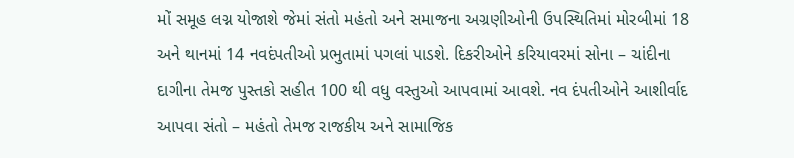મોં સમૂહ લગ્ન યોજાશે જેમાં સંતો મહંતો અને સમાજના અગ્રણીઓની ઉપસ્થિતિમાં મોરબીમાં 18 અને થાનમાં 14 નવદંપતીઓ પ્રભુતામાં પગલાં પાડશે. દિકરીઓને કરિયાવરમાં સોના – ચાંદીના દાગીના તેમજ પુસ્તકો સહીત 100 થી વધુ વસ્તુઓ આપવામાં આવશે. નવ દંપતીઓને આશીર્વાદ આપવા સંતો – મહંતો તેમજ રાજકીય અને સામાજિક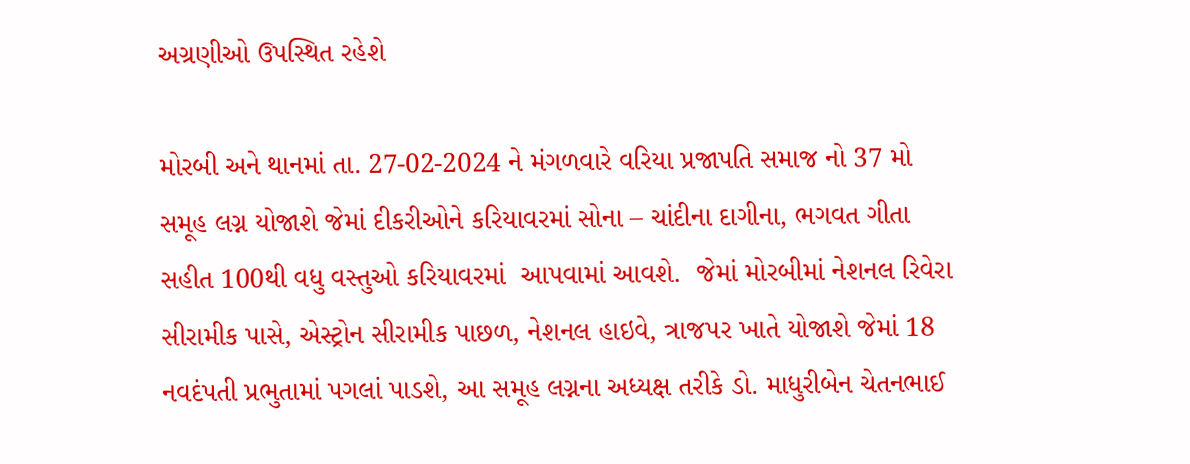અગ્રણીઓ ઉપસ્થિત રહેશે

મોરબી અને થાનમાં તા. 27-02-2024 ને મંગળવારે વરિયા પ્રજાપતિ સમાજ નો 37 મો સમૂહ લગ્ન યોજાશે જેમાં દીકરીઓને કરિયાવરમાં સોના – ચાંદીના દાગીના, ભગવત ગીતા સહીત 100થી વધુ વસ્તુઓ કરિયાવરમાં  આપવામાં આવશે.  જેમાં મોરબીમાં નેશનલ રિવેરા સીરામીક પાસે, એસ્ટ્રોન સીરામીક પાછળ, નેશનલ હાઇવે, ત્રાજપર ખાતે યોજાશે જેમાં 18 નવદંપતી પ્રભુતામાં પગલાં પાડશે, આ સમૂહ લગ્નના અધ્યક્ષ તરીકે ડો. માધુરીબેન ચેતનભાઈ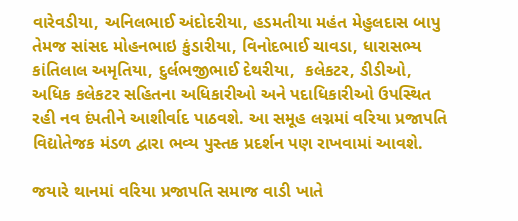વારેવડીયા, અનિલભાઈ અંદોદરીયા, હડમતીયા મહંત મેહુલદાસ બાપુ  તેમજ સાંસદ મોહનભાઇ કુંડારીયા, વિનોદભાઈ ચાવડા, ધારાસભ્ય કાંતિલાલ અમૃતિયા, દુર્લભજીભાઈ દેથરીયા,  કલેકટર, ડીડીઓ, અધિક કલેકટર સહિતના અધિકારીઓ અને પદાધિકારીઓ ઉપસ્થિત રહી નવ દંપતીને આશીર્વાદ પાઠવશે. આ સમૂહ લગ્નમાં વરિયા પ્રજાપતિ વિદ્યોતેજક મંડળ દ્વારા ભવ્ય પુસ્તક પ્રદર્શન પણ રાખવામાં આવશે.

જયારે થાનમાં વરિયા પ્રજાપતિ સમાજ વાડી ખાતે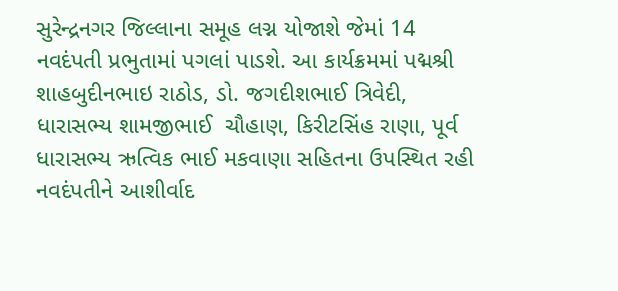સુરેન્દ્રનગર જિલ્લાના સમૂહ લગ્ન યોજાશે જેમાં 14 નવદંપતી પ્રભુતામાં પગલાં પાડશે. આ કાર્યક્રમમાં પદ્મશ્રી શાહબુદીનભાઇ રાઠોડ, ડો. જગદીશભાઈ ત્રિવેદી, ધારાસભ્ય શામજીભાઈ  ચૌહાણ, કિરીટસિંહ રાણા, પૂર્વ ધારાસભ્ય ઋત્વિક ભાઈ મકવાણા સહિતના ઉપસ્થિત રહી નવદંપતીને આશીર્વાદ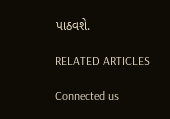પાઠવશે.

RELATED ARTICLES

Connected us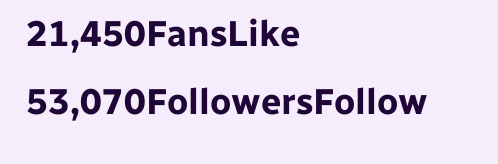21,450FansLike
53,070FollowersFollow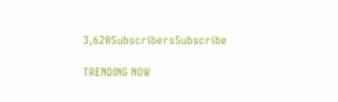3,620SubscribersSubscribe

TRENDING NOW